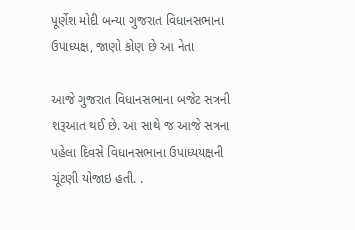પૂર્ણેશ મોદી બન્યા ગુજરાત વિધાનસભાના ઉપાધ્યક્ષ, જાણો કોણ છે આ નેતા

આજે ગુજરાત વિધાનસભાના બજેટ સત્રની શરૂઆત થઈ છે. આ સાથે જ આજે સત્રના પહેલા દિવસે વિધાનસભાના ઉપાધ્યયક્ષની ચૂંટણી યોજાઇ હતી. .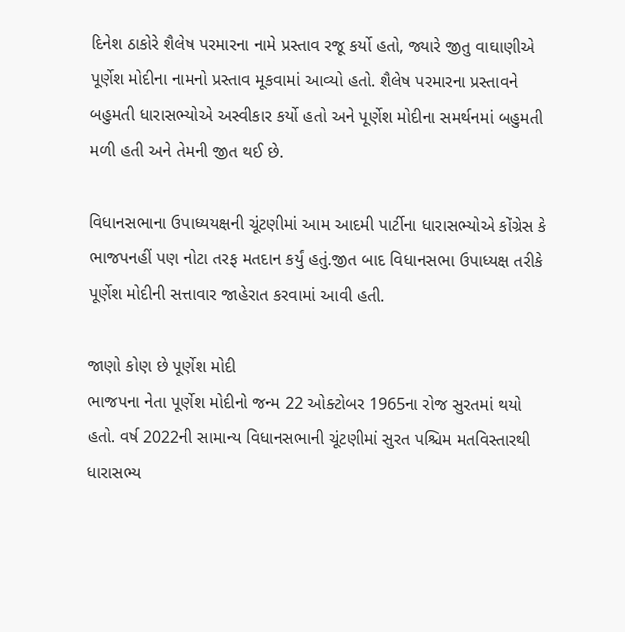દિનેશ ઠાકોરે શૈલેષ પરમારના નામે પ્રસ્તાવ રજૂ કર્યો હતો, જ્યારે જીતુ વાઘાણીએ પૂર્ણેશ મોદીના નામનો પ્રસ્તાવ મૂકવામાં આવ્યો હતો. શૈલેષ પરમારના પ્રસ્તાવને બહુમતી ધારાસભ્યોએ અસ્વીકાર કર્યો હતો અને પૂર્ણેશ મોદીના સમર્થનમાં બહુમતી મળી હતી અને તેમની જીત થઈ છે.

વિધાનસભાના ઉપાધ્યયક્ષની ચૂંટણીમાં આમ આદમી પાર્ટીના ધારાસભ્યોએ કોંગ્રેસ કે ભાજપનહીં પણ નોટા તરફ મતદાન કર્યું હતું.જીત બાદ વિધાનસભા ઉપાધ્યક્ષ તરીકે પૂર્ણેશ મોદીની સત્તાવાર જાહેરાત કરવામાં આવી હતી.

જાણો કોણ છે પૂર્ણેશ મોદી
ભાજપના નેતા પૂર્ણેશ મોદીનો જન્મ 22 ઓક્ટોબર 1965ના રોજ સુરતમાં થયો હતો. વર્ષ 2022ની સામાન્ય વિધાનસભાની ચૂંટણીમાં સુરત પશ્ચિમ મતવિસ્તારથી ધારાસભ્ય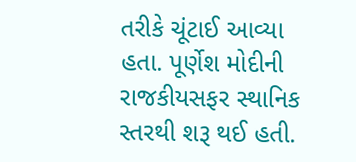તરીકે ચૂંટાઈ આવ્યા હતા. પૂર્ણેશ મોદીની રાજકીયસફર સ્થાનિક સ્તરથી શરૂ થઈ હતી.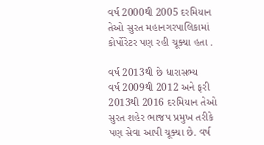વર્ષ 2000થી 2005 દરમિયાન તેઓ સુરત મહાનગરપાલિકામાં કોર્પોરેટર પણ રહી ચૂક્યા હતા .

વર્ષ 2013થી છે ધારાસભ્ય
વર્ષ 2009થી 2012 અને ફરી 2013થી 2016 દરમિયાન તેઓ સુરત શહેર ભાજપ પ્રમુખ તરીકે પણ સેવા આપી ચૂક્યા છે. વર્ષ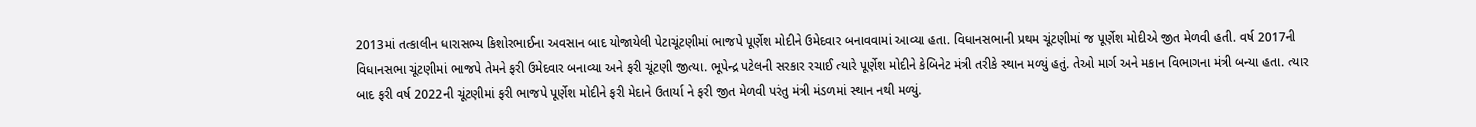2013માં તત્કાલીન ધારાસભ્ય કિશોરભાઈના અવસાન બાદ યોજાયેલી પેટાચૂંટણીમાં ભાજપે પૂર્ણેશ મોદીને ઉમેદવાર બનાવવામાં આવ્યા હતા. વિધાનસભાની પ્રથમ ચૂંટણીમાં જ પૂર્ણેશ મોદીએ જીત મેળવી હતી. વર્ષ 2017ની વિધાનસભા ચૂંટણીમાં ભાજપે તેમને ફરી ઉમેદવાર બનાવ્યા અને ફરી ચૂંટણી જીત્યા. ભૂપેન્દ્ર પટેલની સરકાર રચાઈ ત્યારે પૂર્ણેશ મોદીને કેબિનેટ મંત્રી તરીકે સ્થાન મળ્યું હતું. તેઓ માર્ગ અને મકાન વિભાગના મંત્રી બન્યા હતા. ત્યાર બાદ ફરી વર્ષ 2022ની ચૂંટણીમાં ફરી ભાજપે પૂર્ણેશ મોદીને ફરી મેદાને ઉતાર્યા ને ફરી જીત મેળવી પરંતુ મંત્રી મંડળમાં સ્થાન નથી મળ્યું.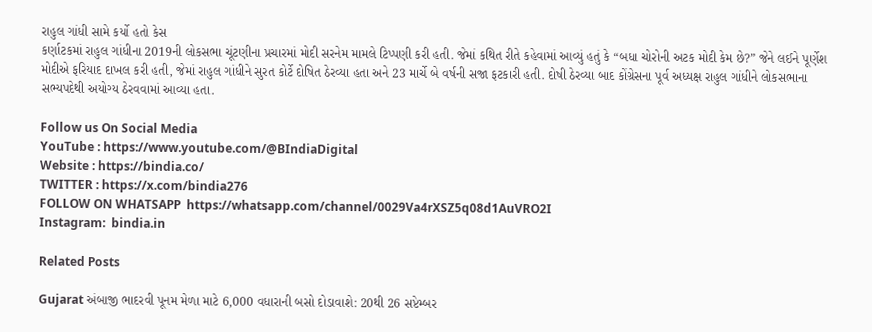રાહુલ ગાંધી સામે કર્યો હતો કેસ
કર્ણાટકમાં રાહુલ ગાંધીના 2019ની લોકસભા ચૂંટણીના પ્રચારમાં મોદી સરનેમ મામલે ટિપ્પણી કરી હતી. જેમાં કથિત રીતે કહેવામાં આવ્યું હતું કે “બધા ચોરોની અટક મોદી કેમ છે?” જેને લઈને પૂર્ણેશ મોદીએ ફરિયાદ દાખલ કરી હતી, જેમાં રાહુલ ગાંધીને સુરત કોર્ટે દોષિત ઠેરવ્યા હતા અને 23 માર્ચે બે વર્ષની સજા ફટકારી હતી. દોષી ઠેરવ્યા બાદ કોંગ્રેસના પૂર્વ અધ્યક્ષ રાહુલ ગાંધીને લોકસભાના સભ્યપદેથી અયોગ્ય ઠેરવવામાં આવ્યા હતા.

Follow us On Social Media
YouTube : https://www.youtube.com/@BIndiaDigital
Website : https://bindia.co/
TWITTER : https://x.com/bindia276
FOLLOW ON WHATSAPP  https://whatsapp.com/channel/0029Va4rXSZ5q08d1AuVRO2I
Instagram:  bindia.in

Related Posts

Gujarat અંબાજી ભાદરવી પૂનમ મેળા માટે 6,000 વધારાની બસો દોડાવાશે: 20થી 26 સપ્ટેમ્બર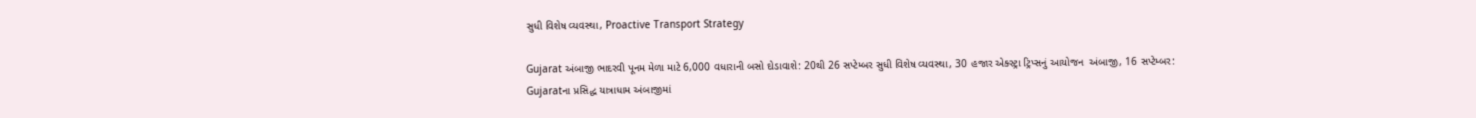સુધી વિશેષ વ્યવસ્થા, Proactive Transport Strategy

Gujarat અંબાજી ભાદરવી પૂનમ મેળા માટે 6,000 વધારાની બસો દોડાવાશે: 20થી 26 સપ્ટેમ્બર સુધી વિશેષ વ્યવસ્થા, 30 હજાર એક્સ્ટ્રા ટ્રિપ્સનું આયોજન  અંબાજી, 16 સપ્ટેમ્બર: Gujaratના પ્રસિદ્ધ યાત્રાધામ અંબાજીમાં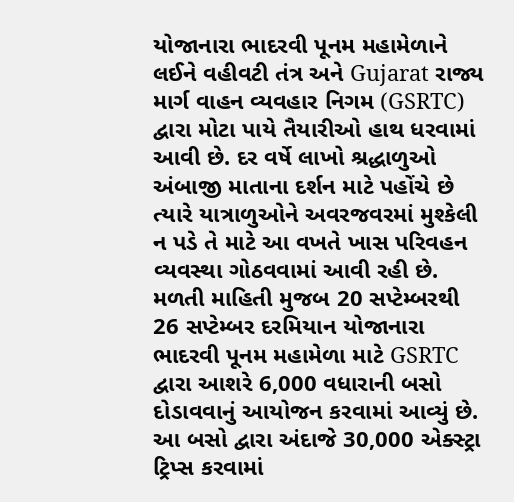યોજાનારા ભાદરવી પૂનમ મહામેળાને લઈને વહીવટી તંત્ર અને Gujarat રાજ્ય માર્ગ વાહન વ્યવહાર નિગમ (GSRTC) દ્વારા મોટા પાયે તૈયારીઓ હાથ ધરવામાં આવી છે. દર વર્ષે લાખો શ્રદ્ધાળુઓ અંબાજી માતાના દર્શન માટે પહોંચે છે ત્યારે યાત્રાળુઓને અવરજવરમાં મુશ્કેલી ન પડે તે માટે આ વખતે ખાસ પરિવહન વ્યવસ્થા ગોઠવવામાં આવી રહી છે. મળતી માહિતી મુજબ 20 સપ્ટેમ્બરથી 26 સપ્ટેમ્બર દરમિયાન યોજાનારા ભાદરવી પૂનમ મહામેળા માટે GSRTC દ્વારા આશરે 6,000 વધારાની બસો દોડાવવાનું આયોજન કરવામાં આવ્યું છે. આ બસો દ્વારા અંદાજે 30,000 એક્સ્ટ્રા ટ્રિપ્સ કરવામાં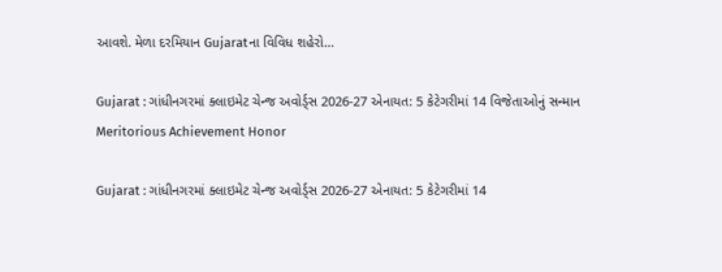આવશે. મેળા દરમિયાન Gujaratના વિવિધ શહેરો…

Gujarat : ગાંધીનગરમાં ક્લાઇમેટ ચેન્જ અવોર્ડ્સ 2026-27 એનાયત: 5 કેટેગરીમાં 14 વિજેતાઓનું સન્માન Meritorious Achievement Honor

Gujarat : ગાંધીનગરમાં ક્લાઇમેટ ચેન્જ અવોર્ડ્સ 2026-27 એનાયત: 5 કેટેગરીમાં 14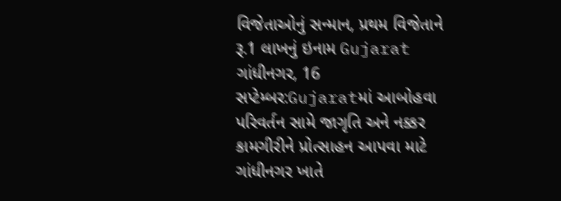વિજેતાઓનું સન્માન, પ્રથમ વિજેતાને રૂ.1 લાખનું ઇનામ Gujarat ગાંધીનગર, 16 સપ્ટેમ્બર:Gujaratમાં આબોહવા પરિવર્તન સામે જાગૃતિ અને નક્કર કામગીરીને પ્રોત્સાહન આપવા માટે ગાંધીનગર ખાતે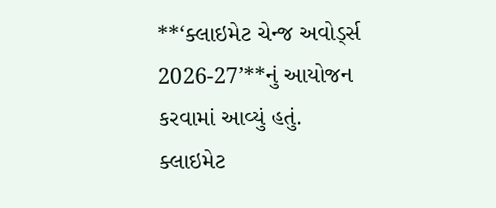**‘ક્લાઇમેટ ચેન્જ અવોર્ડ્સ 2026-27’**નું આયોજન કરવામાં આવ્યું હતું. ક્લાઇમેટ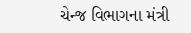ચેન્જ વિભાગના મંત્રી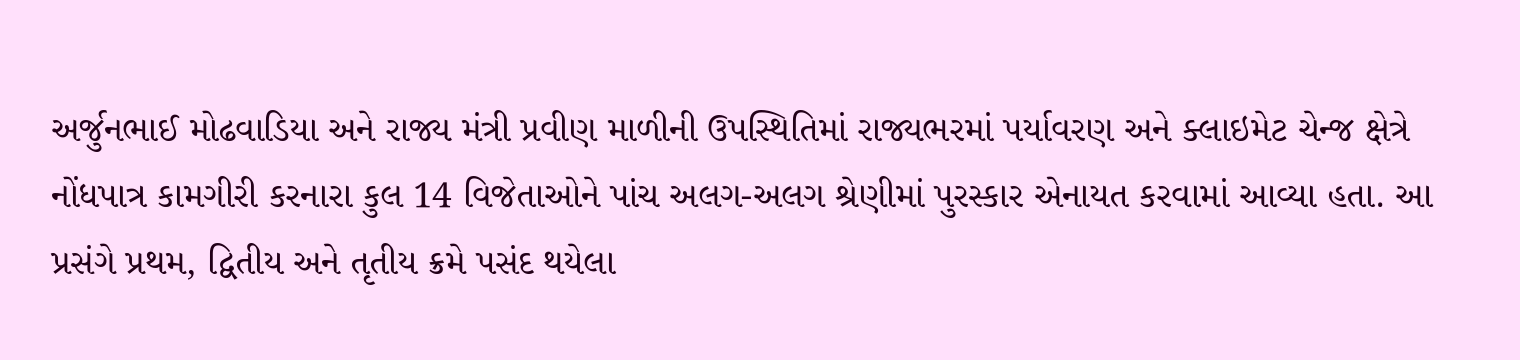અર્જુનભાઈ મોઢવાડિયા અને રાજ્ય મંત્રી પ્રવીણ માળીની ઉપસ્થિતિમાં રાજ્યભરમાં પર્યાવરણ અને ક્લાઇમેટ ચેન્જ ક્ષેત્રે નોંધપાત્ર કામગીરી કરનારા કુલ 14 વિજેતાઓને પાંચ અલગ-અલગ શ્રેણીમાં પુરસ્કાર એનાયત કરવામાં આવ્યા હતા. આ પ્રસંગે પ્રથમ, દ્વિતીય અને તૃતીય ક્રમે પસંદ થયેલા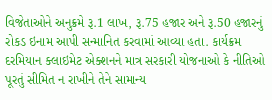વિજેતાઓને અનુક્રમે રૂ.1 લાખ, રૂ.75 હજાર અને રૂ.50 હજારનું રોકડ ઇનામ આપી સન્માનિત કરવામાં આવ્યા હતા. કાર્યક્રમ દરમિયાન ક્લાઇમેટ એક્શનને માત્ર સરકારી યોજનાઓ કે નીતિઓ પૂરતું સીમિત ન રાખીને તેને સામાન્ય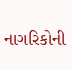નાગરિકોની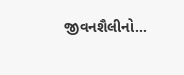જીવનશૈલીનો…